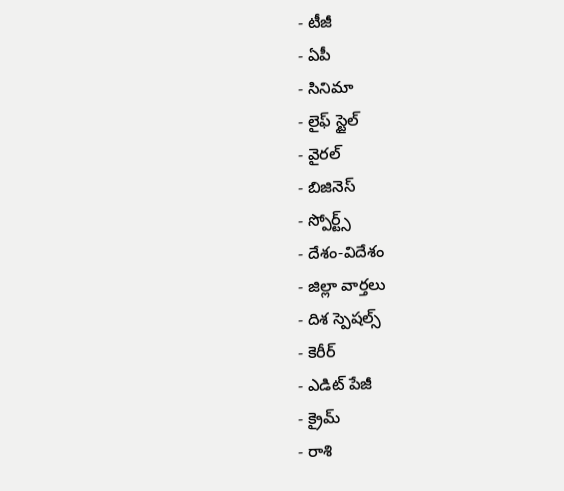- టీజీ
- ఏపీ
- సినిమా
- లైఫ్ స్టైల్
- వైరల్
- బిజినెస్
- స్పోర్ట్స్
- దేశం-విదేశం
- జిల్లా వార్తలు
- దిశ స్పెషల్స్
- కెరీర్
- ఎడిట్ పేజీ
- క్రైమ్
- రాశి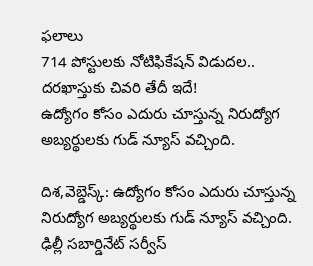ఫలాలు
714 పోస్టులకు నోటిఫికేషన్ విడుదల.. దరఖాస్తుకు చివరి తేదీ ఇదే!
ఉద్యోగం కోసం ఎదురు చూస్తున్న నిరుద్యోగ అబ్యర్థులకు గుడ్ న్యూస్ వచ్చింది.

దిశ,వెబ్డెస్క్: ఉద్యోగం కోసం ఎదురు చూస్తున్న నిరుద్యోగ అబ్యర్థులకు గుడ్ న్యూస్ వచ్చింది. ఢిల్లీ సబార్డినేట్ సర్వీస్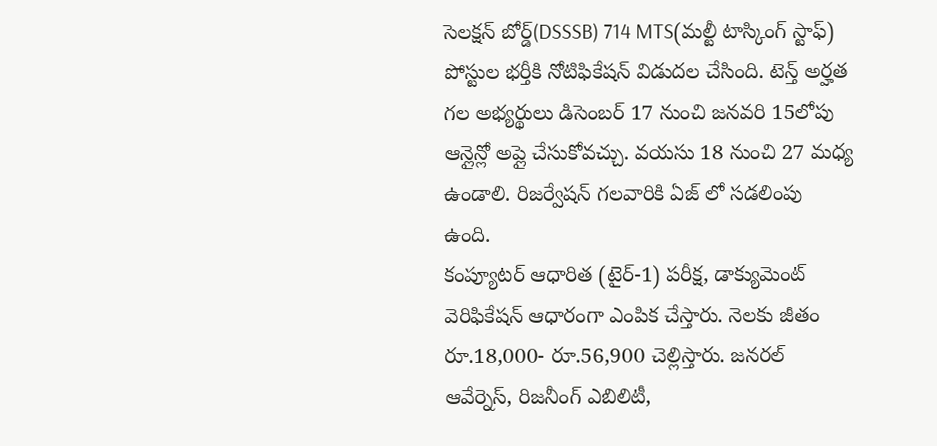సెలక్షన్ బోర్డ్(DSSSB) 714 MTS(మల్టీ టాస్కింగ్ స్టాఫ్) పోస్టుల భర్తీకి నోటిఫికేషన్ విడుదల చేసింది. టెన్త్ అర్హత గల అభ్యర్థులు డిసెంబర్ 17 నుంచి జనవరి 15లోపు ఆన్లైన్లో అప్లై చేసుకోవచ్చు. వయసు 18 నుంచి 27 మధ్య ఉండాలి. రిజర్వేషన్ గలవారికి ఏజ్ లో సడలింపు ఉంది.
కంప్యూటర్ ఆధారిత (టైర్-1) పరీక్ష, డాక్యుమెంట్ వెరిఫికేషన్ ఆధారంగా ఎంపిక చేస్తారు. నెలకు జీతం రూ.18,000- రూ.56,900 చెల్లిస్తారు. జనరల్ ఆవేర్నెస్, రిజనీంగ్ ఎబిలిటీ,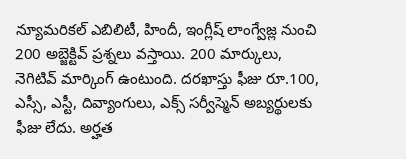న్యూమరికల్ ఎబిలిటీ, హిందీ, ఇంగ్లీష్ లాంగ్వేజ్ల నుంచి 200 అబ్జెక్టివ్ ప్రశ్నలు వస్తాయి. 200 మార్కులు, నెగిటివ్ మార్కింగ్ ఉంటుంది. దరఖాస్తు ఫీజు రూ.100, ఎస్సీ, ఎస్టీ, దివ్యాంగులు, ఎక్స్ సర్వీస్మెన్ అబ్యర్థులకు ఫీజు లేదు. అర్హత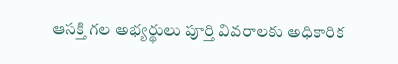ఆసక్తి గల అభ్యర్థులు పూర్తి వివరాలకు అధికారిక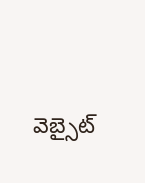వెబ్సైట్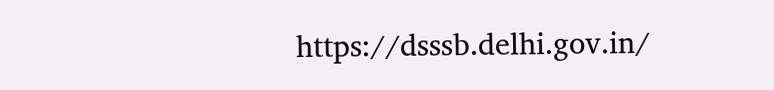https://dsssb.delhi.gov.in/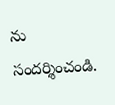ను సందర్శించండి.